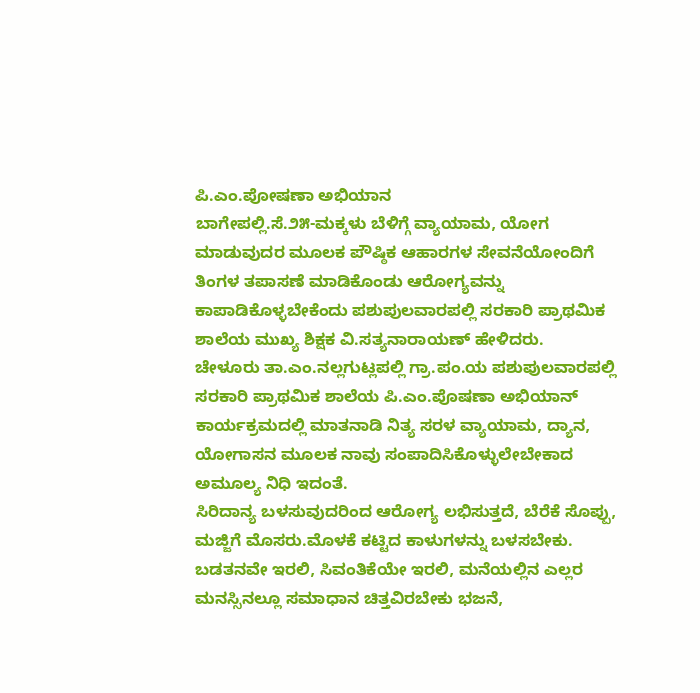ಪಿ.ಎಂ.ಪೋಷಣಾ ಅಭಿಯಾನ
ಬಾಗೇಪಲ್ಲಿ.ಸೆ.೨೫-ಮಕ್ಕಳು ಬೆಳಿಗ್ಗೆ ವ್ಯಾಯಾಮ, ಯೋಗ ಮಾಡುವುದರ ಮೂಲಕ ಪೌಷ್ಠಿಕ ಆಹಾರಗಳ ಸೇವನೆಯೋಂದಿಗೆ ತಿಂಗಳ ತಪಾಸಣೆ ಮಾಡಿಕೊಂಡು ಆರೋಗ್ಯವನ್ನು ಕಾಪಾಡಿಕೊಳ್ಳಬೇಕೆಂದು ಪಶುಪುಲವಾರಪಲ್ಲಿ ಸರಕಾರಿ ಪ್ರಾಥಮಿಕ ಶಾಲೆಯ ಮುಖ್ಯ ಶಿಕ್ಷಕ ವಿ.ಸತ್ಯನಾರಾಯಣ್ ಹೇಳಿದರು.
ಚೇಳೂರು ತಾ.ಎಂ.ನಲ್ಲಗುಟ್ಲಪಲ್ಲಿ ಗ್ರಾ.ಪಂ.ಯ ಪಶುಪುಲವಾರಪಲ್ಲಿ ಸರಕಾರಿ ಪ್ರಾಥಮಿಕ ಶಾಲೆಯ ಪಿ.ಎಂ.ಪೊಷಣಾ ಅಭಿಯಾನ್ ಕಾರ್ಯಕ್ರಮದಲ್ಲಿ ಮಾತನಾಡಿ ನಿತ್ಯ ಸರಳ ವ್ಯಾಯಾಮ, ದ್ಯಾನ, ಯೋಗಾಸನ ಮೂಲಕ ನಾವು ಸಂಪಾದಿಸಿಕೊಳ್ಳುಲೇಬೇಕಾದ ಅಮೂಲ್ಯ ನಿಧಿ ಇದಂತೆ.
ಸಿರಿದಾನ್ಯ ಬಳಸುವುದರಿಂದ ಆರೋಗ್ಯ ಲಭಿಸುತ್ತದೆ, ಬೆರೆಕೆ ಸೊಪ್ಪು, ಮಜ್ಜಿಗೆ ಮೊಸರು.ಮೊಳಕೆ ಕಟ್ಟಿದ ಕಾಳುಗಳನ್ನು ಬಳಸಬೇಕು. ಬಡತನವೇ ಇರಲಿ, ಸಿವಂತಿಕೆಯೇ ಇರಲಿ, ಮನೆಯಲ್ಲಿನ ಎಲ್ಲರ ಮನಸ್ಸಿನಲ್ಲೂ ಸಮಾಧಾನ ಚಿತ್ತವಿರಬೇಕು ಭಜನೆ,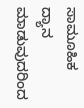ಸಾಮೂಹಿಕ ದ್ಯಾನ ಮಾಡುವುದರಿಂದ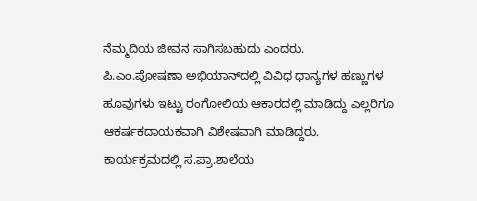ನೆಮ್ಮದಿಯ ಜೀವನ ಸಾಗಿಸಬಹುದು ಎಂದರು.
ಪಿ.ಎಂ.ಪೋಷಣಾ ಅಭಿಯಾನ್‌ದಲ್ಲಿ ವಿವಿಧ ಧಾನ್ಯಗಳ ಹಣ್ಣುಗಳ ಹೂವುಗಳು ಇಟ್ಟು ರಂಗೋಲಿಯ ಆಕಾರದಲ್ಲಿ ಮಾಡಿದ್ದು ಎಲ್ಲರಿಗೂ ಆಕರ್ಷಕದಾಯಕವಾಗಿ ವಿಶೇಷವಾಗಿ ಮಾಡಿದ್ದರು.
ಕಾರ್ಯಕ್ರಮದಲ್ಲಿ ಸ.ಪ್ರಾ.ಶಾಲೆಯ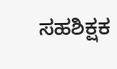ಸಹಶಿಕ್ಷಕ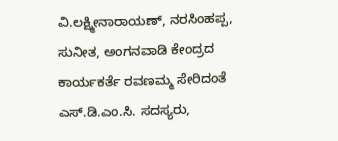ವಿ.ಲಕ್ಷ್ಮೀನಾರಾಯಣ್, ನರಸಿಂಹಪ್ಪ, ಸುನೀತ, ಅಂಗನವಾಡಿ ಕೇಂದ್ರದ ಕಾರ್ಯಕರ್ತೆ ರವಣಮ್ಮ ಸೇರಿದಂತೆ ಎಸ್.ಡಿ.ಎಂ.ಸಿ. ಸದಸ್ಯರು,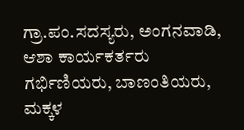ಗ್ರಾ.ಪಂ.ಸದಸ್ಯರು, ಅಂಗನವಾಡಿ, ಆಶಾ ಕಾರ್ಯಕರ್ತರು ಗರ್ಭಿಣಿಯರು, ಬಾಣಂತಿಯರು, ಮಕ್ಕಳ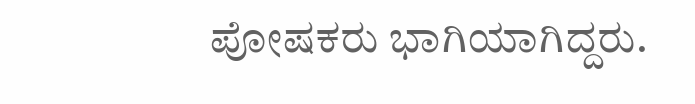ಪೋಷಕರು ಭಾಗಿಯಾಗಿದ್ದರು.